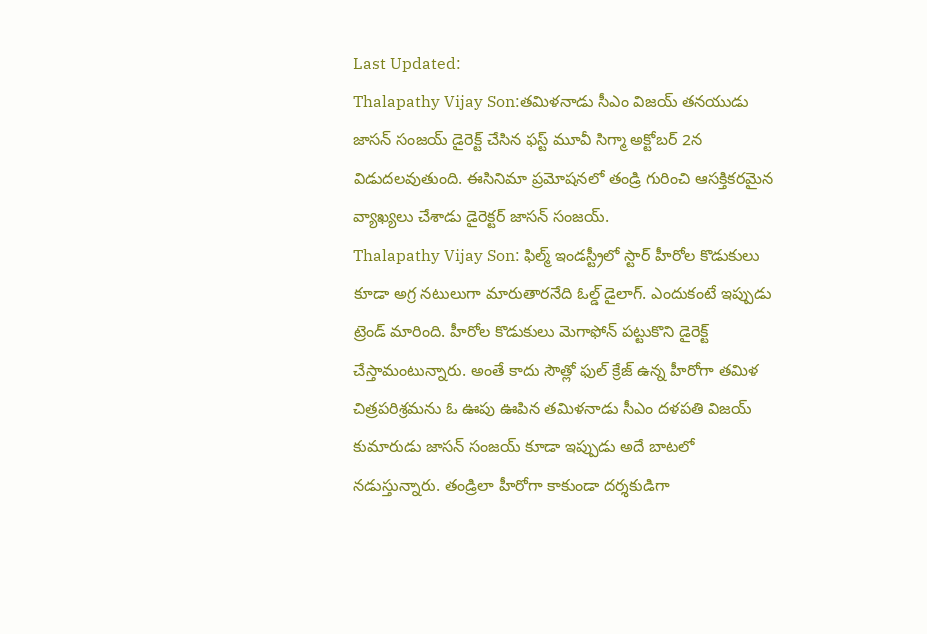Last Updated:
Thalapathy Vijay Son:తమిళనాడు సీఎం విజయ్ తనయుడు జాసన్ సంజయ్ డైరెక్ట్ చేసిన ఫస్ట్ మూవీ సిగ్మా అక్టోబర్ 2న విడుదలవుతుంది. ఈసినిమా ప్రమోషనలో తండ్రి గురించి ఆసక్తికరమైన వ్యాఖ్యలు చేశాడు డైరెక్టర్ జాసన్ సంజయ్.
Thalapathy Vijay Son: ఫిల్మ్ ఇండస్ట్రీలో స్టార్ హీరోల కొడుకులు కూడా అగ్ర నటులుగా మారుతారనేది ఓల్డ్ డైలాగ్. ఎందుకంటే ఇప్పుడు ట్రెండ్ మారింది. హీరోల కొడుకులు మెగాఫోన్ పట్టుకొని డైరెక్ట్ చేస్తామంటున్నారు. అంతే కాదు సౌత్లో ఫుల్ క్రేజ్ ఉన్న హీరోగా తమిళ చిత్రపరిశ్రమను ఓ ఊపు ఊపిన తమిళనాడు సీఎం దళపతి విజయ్ కుమారుడు జాసన్ సంజయ్ కూడా ఇప్పుడు అదే బాటలో నడుస్తున్నారు. తండ్రిలా హీరోగా కాకుండా దర్శకుడిగా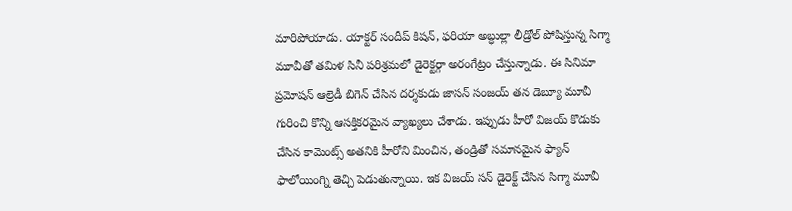మారిపోయాడు. యాక్టర్ సందీప్ కిషన్, ఫరియా అబ్ధుల్లా లీడ్రోల్ పోషిస్తున్న సిగ్మా మూవీతో తమిళ సినీ పరిశ్రమలో డైరెక్టర్గా అరంగేట్రం చేస్తున్నాడు. ఈ సినిమా ప్రమోషన్ ఆల్రెడీ బిగెన్ చేసిన దర్శకుడు జాసన్ సంజయ్ తన డెబ్యూ మూవీ గురించి కొన్ని ఆసక్తికరమైన వ్యాఖ్యలు చేశాడు. ఇప్పుడు హీరో విజయ్ కొడుకు చేసిన కామెంట్స్ అతనికి హీరోని మించిన, తండ్రితో సమానమైన ఫ్యాన్ ఫాలోయింగ్ని తెచ్చి పెడుతున్నాయి. ఇక విజయ్ సన్ డైరెక్ట్ చేసిన సిగ్మా మూవీ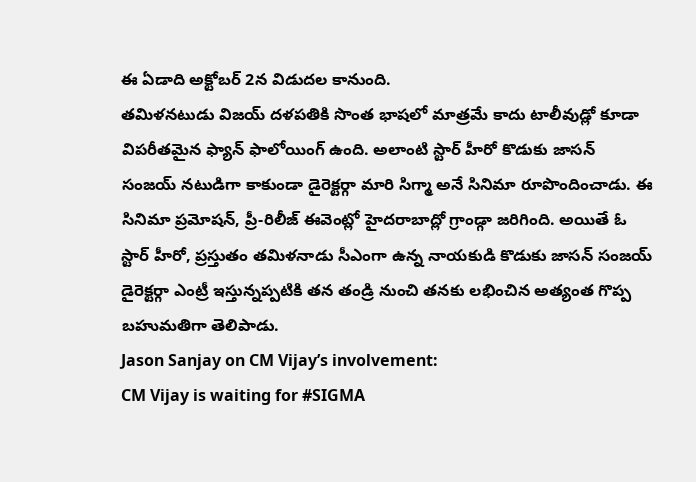ఈ ఏడాది అక్టోబర్ 2న విడుదల కానుంది.
తమిళనటుడు విజయ్ దళపతికి సొంత భాషలో మాత్రమే కాదు టాలీవుడ్లో కూడా విపరీతమైన ఫ్యాన్ ఫాలోయింగ్ ఉంది. అలాంటి స్టార్ హీరో కొడుకు జాసన్ సంజయ్ నటుడిగా కాకుండా డైరెక్టర్గా మారి సిగ్మా అనే సినిమా రూపొందించాడు. ఈ సినిమా ప్రమోషన్, ప్రీ-రిలీజ్ ఈవెంట్లో హైదరాబాద్లో గ్రాండ్గా జరిగింది. అయితే ఓ స్టార్ హీరో, ప్రస్తుతం తమిళనాడు సీఎంగా ఉన్న నాయకుడి కొడుకు జాసన్ సంజయ్ డైరెక్టర్గా ఎంట్రీ ఇస్తున్నప్పటికి తన తండ్రి నుంచి తనకు లభించిన అత్యంత గొప్ప బహుమతిగా తెలిపాడు.
Jason Sanjay on CM Vijay’s involvement:
CM Vijay is waiting for #SIGMA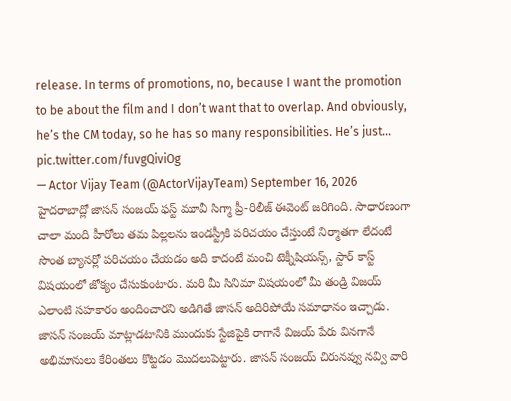release. In terms of promotions, no, because I want the promotion to be about the film and I don’t want that to overlap. And obviously, he’s the CM today, so he has so many responsibilities. He’s just… pic.twitter.com/fuvgQiviOg
— Actor Vijay Team (@ActorVijayTeam) September 16, 2026
హైదరాబాద్లో జాసన్ సంజయ్ ఫస్ట్ మూవీ సిగ్మా ప్రీ-రిలీజ్ ఈవెంట్ జరిగింది. సాధారణంగా చాలా మంది హీరోలు తమ పిల్లలను ఇండస్ట్రీకి పరిచయం చేస్తుంటే నిర్మాతగా లేదంటే సొంత బ్యానర్లో పరిచయం చేయడం అది కాదంటే మంచి టెక్నీషియన్స్, స్టార్ కాస్ట్ విషయంలో జోక్యం చేసుకుంటారు. మరి మీ సినిమా విషయంలో మీ తండ్రి విజయ్ ఎలాంటి సహకారం అందించారని అడిగితే జాసన్ అదిరిపోయే సమాధానం ఇచ్చాడు. జాసన్ సంజయ్ మాట్లాడటానికి ముందుకు స్టేజిపైకి రాగానే విజయ్ పేరు వినగానే అభిమానులు కేరింతలు కొట్టడం మొదలుపెట్టారు. జాసన్ సంజయ్ చిరునవ్వు నవ్వి వారి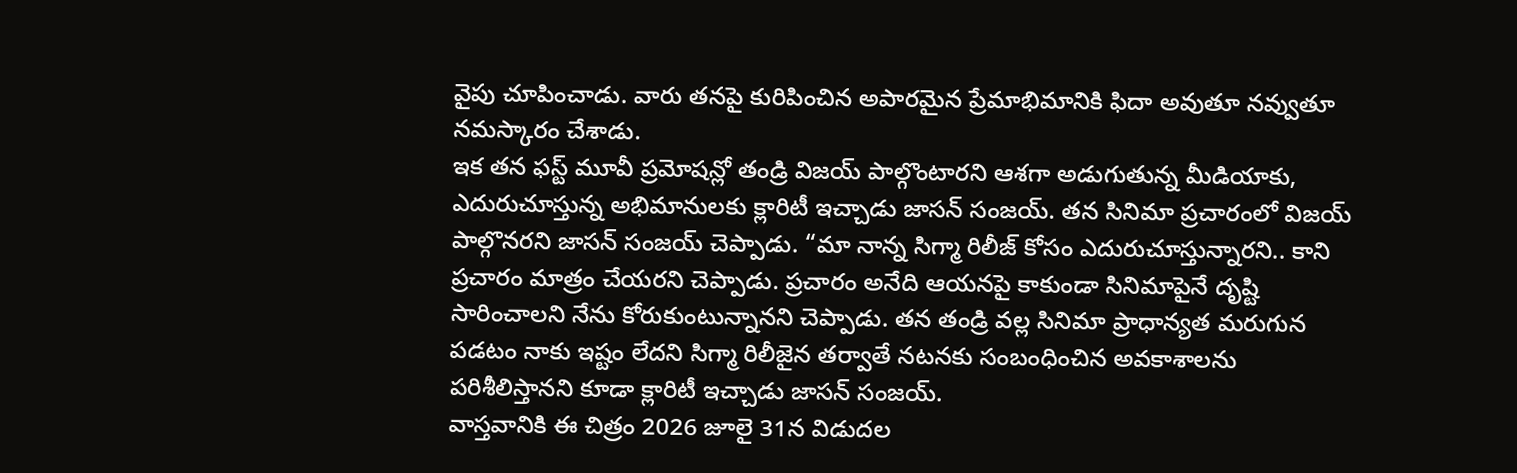వైపు చూపించాడు. వారు తనపై కురిపించిన అపారమైన ప్రేమాభిమానికి ఫిదా అవుతూ నవ్వుతూ నమస్కారం చేశాడు.
ఇక తన ఫస్ట్ మూవీ ప్రమోషన్లో తండ్రి విజయ్ పాల్గొంటారని ఆశగా అడుగుతున్న మీడియాకు, ఎదురుచూస్తున్న అభిమానులకు క్లారిటీ ఇచ్చాడు జాసన్ సంజయ్. తన సినిమా ప్రచారంలో విజయ్ పాల్గొనరని జాసన్ సంజయ్ చెప్పాడు. “మా నాన్న సిగ్మా రిలీజ్ కోసం ఎదురుచూస్తున్నారని.. కాని ప్రచారం మాత్రం చేయరని చెప్పాడు. ప్రచారం అనేది ఆయనపై కాకుండా సినిమాపైనే దృష్టి సారించాలని నేను కోరుకుంటున్నానని చెప్పాడు. తన తండ్రి వల్ల సినిమా ప్రాధాన్యత మరుగున పడటం నాకు ఇష్టం లేదని సిగ్మా రిలీజైన తర్వాతే నటనకు సంబంధించిన అవకాశాలను పరిశీలిస్తానని కూడా క్లారిటీ ఇచ్చాడు జాసన్ సంజయ్.
వాస్తవానికి ఈ చిత్రం 2026 జూలై 31న విడుదల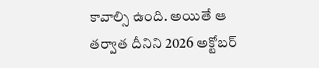కావాల్సి ఉంది. అయితే ఆ తర్వాత దీనిని 2026 అక్టోబర్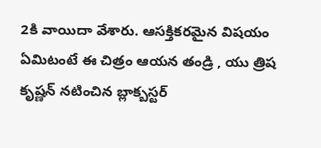2కి వాయిదా వేశారు. ఆసక్తికరమైన విషయం ఏమిటంటే ఈ చిత్రం ఆయన తండ్రి , యు త్రిష కృష్ణన్ నటించిన బ్లాక్బస్టర్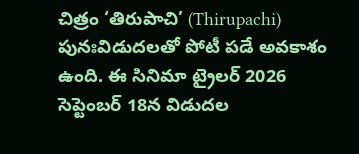చిత్రం ‘తిరుపాచి’ (Thirupachi) పునఃవిడుదలతో పోటీ పడే అవకాశం ఉంది. ఈ సినిమా ట్రైలర్ 2026 సెప్టెంబర్ 18న విడుదల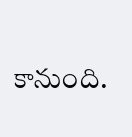కానుంది.